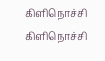கிளிநொச்சி
கிளிநொச்சி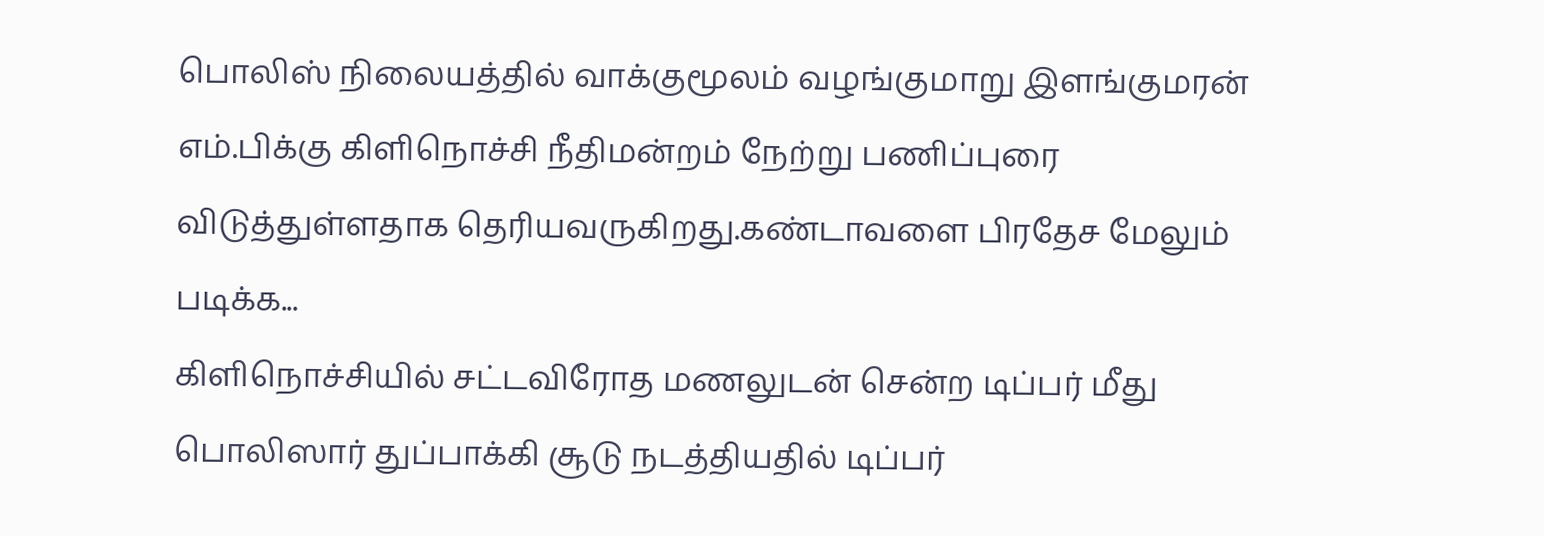பொலிஸ் நிலையத்தில் வாக்குமூலம் வழங்குமாறு இளங்குமரன் எம்.பிக்கு கிளிநொச்சி நீதிமன்றம் நேற்று பணிப்புரை விடுத்துள்ளதாக தெரியவருகிறது.கண்டாவளை பிரதேச மேலும் படிக்க...
கிளிநொச்சியில் சட்டவிரோத மணலுடன் சென்ற டிப்பர் மீது பொலிஸார் துப்பாக்கி சூடு நடத்தியதில் டிப்பர்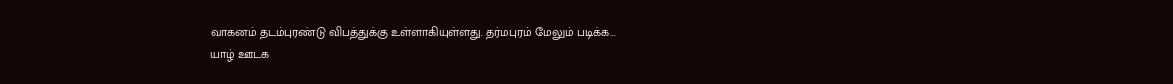வாகனம் தடம்புரண்டு விபத்துக்கு உள்ளாகியுள்ளது. தர்மபுரம் மேலும் படிக்க...
யாழ் ஊடக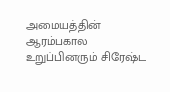அமையத்தின் ஆரம்பகால உறுப்பினரும் சிரேஷ்ட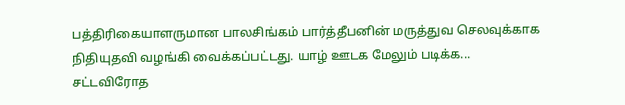பத்திரிகையாளருமான பாலசிங்கம் பார்த்தீபனின் மருத்துவ செலவுக்காக நிதியுதவி வழங்கி வைக்கப்பட்டது. யாழ் ஊடக மேலும் படிக்க...
சட்டவிரோத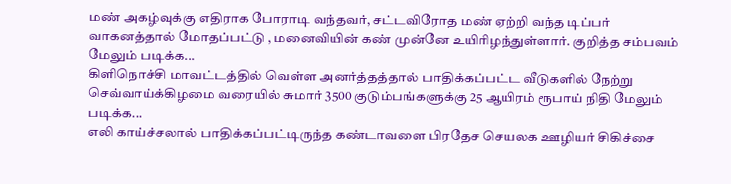மண் அகழ்வுக்கு எதிராக போராடி வந்தவர், சட்டவிரோத மண் ஏற்றி வந்த டிப்பர் வாகனத்தால் மோதப்பட்டு , மனைவியின் கண் முன்னே உயிரிழந்துள்ளார். குறித்த சம்பவம் மேலும் படிக்க...
கிளிநொச்சி மாவட்டத்தில் வெள்ள அனர்த்தத்தால் பாதிக்கப்பட்ட வீடுகளில் நேற்று செவ்வாய்க்கிழமை வரையில் சுமார் 3500 குடும்பங்களுக்கு 25 ஆயிரம் ரூபாய் நிதி மேலும் படிக்க...
எலி காய்ச்சலால் பாதிக்கப்பட்டிருந்த கண்டாவளை பிரதேச செயலக ஊழியர் சிகிச்சை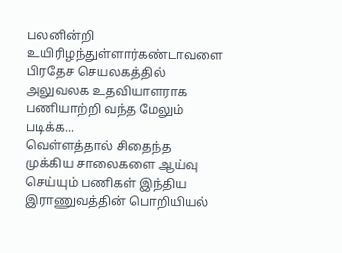பலனின்றி உயிரிழந்துள்ளார்கண்டாவளை பிரதேச செயலகத்தில் அலுவலக உதவியாளராக பணியாற்றி வந்த மேலும் படிக்க...
வெள்ளத்தால் சிதைந்த முக்கிய சாலைகளை ஆய்வு செய்யும் பணிகள் இந்திய இராணுவத்தின் பொறியியல்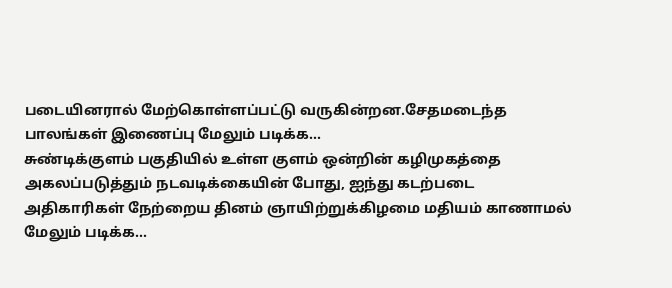படையினரால் மேற்கொள்ளப்பட்டு வருகின்றன.சேதமடைந்த பாலங்கள் இணைப்பு மேலும் படிக்க...
சுண்டிக்குளம் பகுதியில் உள்ள குளம் ஒன்றின் கழிமுகத்தை அகலப்படுத்தும் நடவடிக்கையின் போது, ஐந்து கடற்படை அதிகாரிகள் நேற்றைய தினம் ஞாயிற்றுக்கிழமை மதியம் காணாமல் மேலும் படிக்க...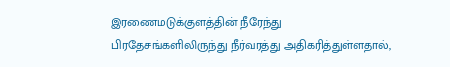இரணைமடுக்குளத்தின் நீரேந்து பிரதேசங்களிலிருந்து நீர்வரத்து அதிகரித்துள்ளதால்,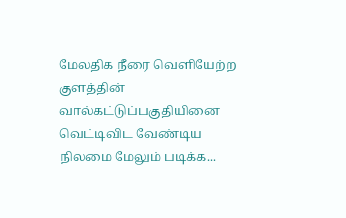மேலதிக நீரை வெளியேற்ற குளத்தின் வால்கட்டுப்பகுதியினை வெட்டிவிட வேண்டிய நிலமை மேலும் படிக்க...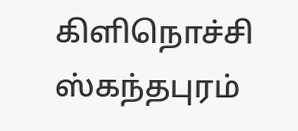கிளிநொச்சி ஸ்கந்தபுரம்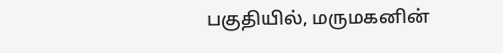பகுதியில், மருமகனின்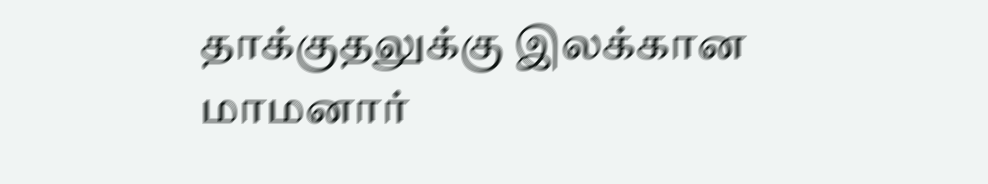தாக்குதலுக்கு இலக்கான மாமனார்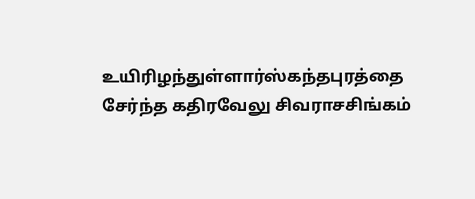உயிரிழந்துள்ளார்ஸ்கந்தபுரத்தை சேர்ந்த கதிரவேலு சிவராசசிங்கம்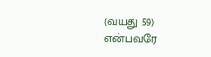(வயது 59) என்பவரே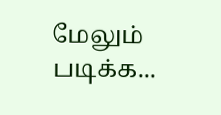மேலும் படிக்க...